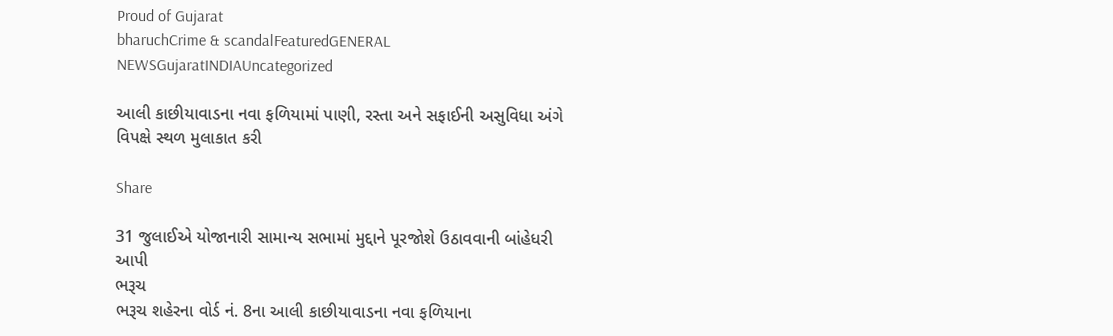Proud of Gujarat
bharuchCrime & scandalFeaturedGENERAL NEWSGujaratINDIAUncategorized

આલી કાછીયાવાડના નવા ફળિયામાં પાણી, રસ્તા અને સફાઈની અસુવિધા અંગે વિપક્ષે સ્થળ મુલાકાત કરી

Share

31 જુલાઈએ યોજાનારી સામાન્ય સભામાં મુદ્દાને પૂરજોશે ઉઠાવવાની બાંહેધરી આપી
ભરૂચ
ભરૂચ શહેરના વોર્ડ નં. 8ના આલી કાછીયાવાડના નવા ફળિયાના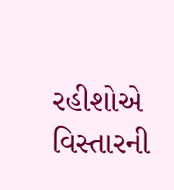રહીશોએ વિસ્તારની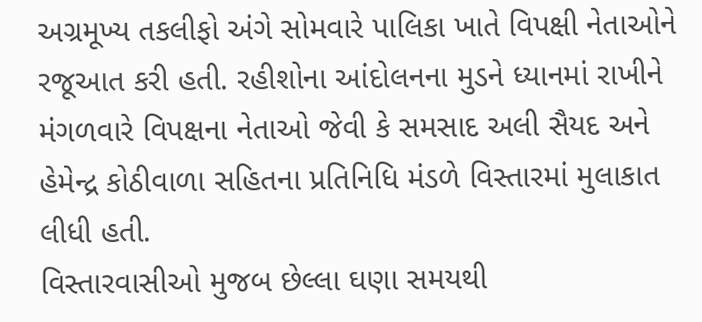અગ્રમૂખ્ય તકલીફો અંગે સોમવારે પાલિકા ખાતે વિપક્ષી નેતાઓને રજૂઆત કરી હતી. રહીશોના આંદોલનના મુડને ધ્યાનમાં રાખીને મંગળવારે વિપક્ષના નેતાઓ જેવી કે સમસાદ અલી સૈયદ અને હેમેન્દ્ર કોઠીવાળા સહિતના પ્રતિનિધિ મંડળે વિસ્તારમાં મુલાકાત લીધી હતી.
વિસ્તારવાસીઓ મુજબ છેલ્લા ઘણા સમયથી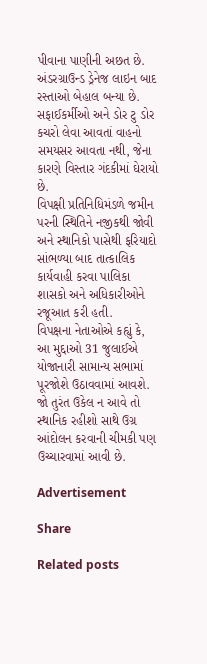પીવાના પાણીની અછત છે. અંડરગ્રાઉન્ડ ડ્રેનેજ લાઇન બાદ રસ્તાઓ બેહાલ બન્યા છે. સફાઈકર્મીઓ અને ડોર ટુ ડોર કચરો લેવા આવતાં વાહનો સમયસર આવતા નથી, જેના કારણે વિસ્તાર ગંદકીમાં ઘેરાયો છે.
વિપક્ષી પ્રતિનિધિમંડળે જમીન પરની સ્થિતિને નજીકથી જોવી અને સ્થાનિકો પાસેથી ફરિયાદો સાંભળ્યા બાદ તાત્કાલિક કાર્યવાહી કરવા પાલિકા શાસકો અને અધિકારીઓને રજૂઆત કરી હતી.
વિપક્ષના નેતાઓએ કહ્યું કે, આ મુદ્દાઓ 31 જુલાઈએ યોજાનારી સામાન્ય સભામાં પૂરજોશે ઉઠાવવામાં આવશે. જો તુરંત ઉકેલ ન આવે તો સ્થાનિક રહીશો સાથે ઉગ્ર આંદોલન કરવાની ચીમકી પણ ઉચ્ચારવામાં આવી છે.

Advertisement

Share

Related posts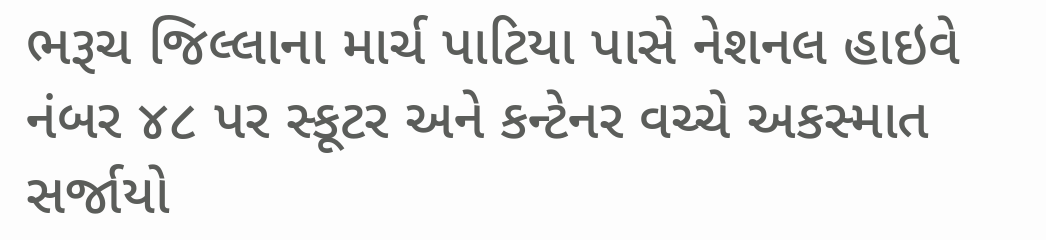ભરૂચ જિલ્લાના માર્ચ પાટિયા પાસે નેશનલ હાઇવે નંબર ૪૮ પર સ્કૂટર અને કન્ટેનર વચ્ચે અકસ્માત સર્જાયો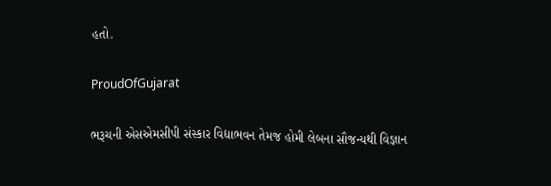હતો.

ProudOfGujarat

ભરૂચની એસએમસીપી સંસ્કાર વિદ્યાભવન તેમજ હોમી લેબના સૌજન્યથી વિજ્ઞાન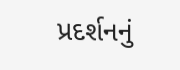પ્રદર્શનનું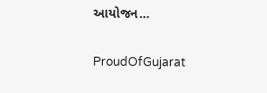આયોજન…

ProudOfGujarat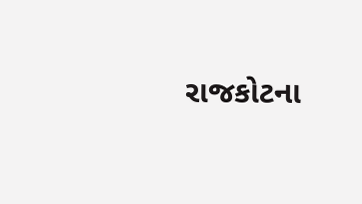રાજકોટના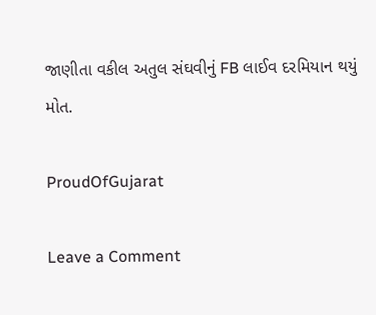જાણીતા વકીલ અતુલ સંઘવીનું FB લાઈવ દરમિયાન થયું મોત.

ProudOfGujarat

Leave a Comment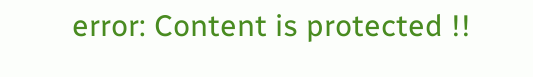error: Content is protected !!